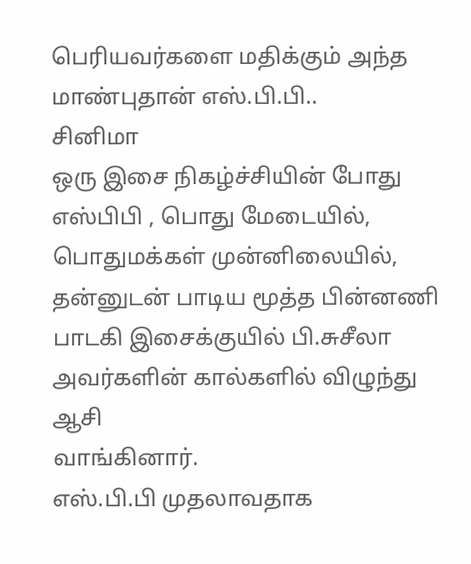பெரியவர்களை மதிக்கும் அந்த மாண்புதான் எஸ்.பி.பி..
சினிமா
ஒரு இசை நிகழ்ச்சியின் போது எஸ்பிபி , பொது மேடையில், பொதுமக்கள் முன்னிலையில், தன்னுடன் பாடிய மூத்த பின்னணி பாடகி இசைக்குயில் பி.சுசீலா அவர்களின் கால்களில் விழுந்து ஆசி
வாங்கினார்.
எஸ்.பி.பி முதலாவதாக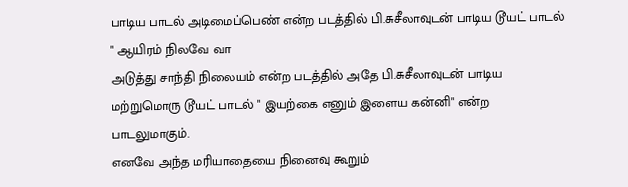பாடிய பாடல் அடிமைப்பெண் என்ற படத்தில் பி.சுசீலாவுடன் பாடிய டூயட் பாடல் " ஆயிரம் நிலவே வா
அடுத்து சாந்தி நிலையம் என்ற படத்தில் அதே பி.சுசீலாவுடன் பாடிய மற்றுமொரு டூயட் பாடல் " இயற்கை எனும் இளைய கன்னி" என்ற பாடலுமாகும்.
எனவே அந்த மரியாதையை நினைவு கூறும்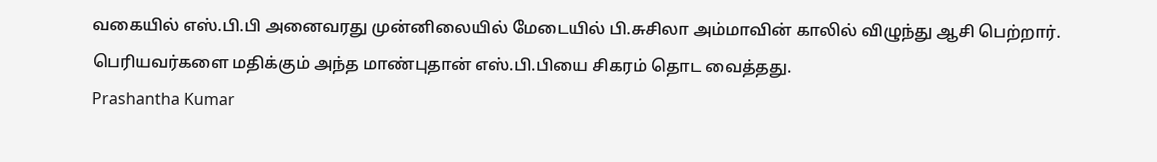வகையில் எஸ்.பி.பி அனைவரது முன்னிலையில் மேடையில் பி.சுசிலா அம்மாவின் காலில் விழுந்து ஆசி பெற்றார்.
பெரியவர்களை மதிக்கும் அந்த மாண்புதான் எஸ்.பி.பியை சிகரம் தொட வைத்தது.
Prashantha Kumar